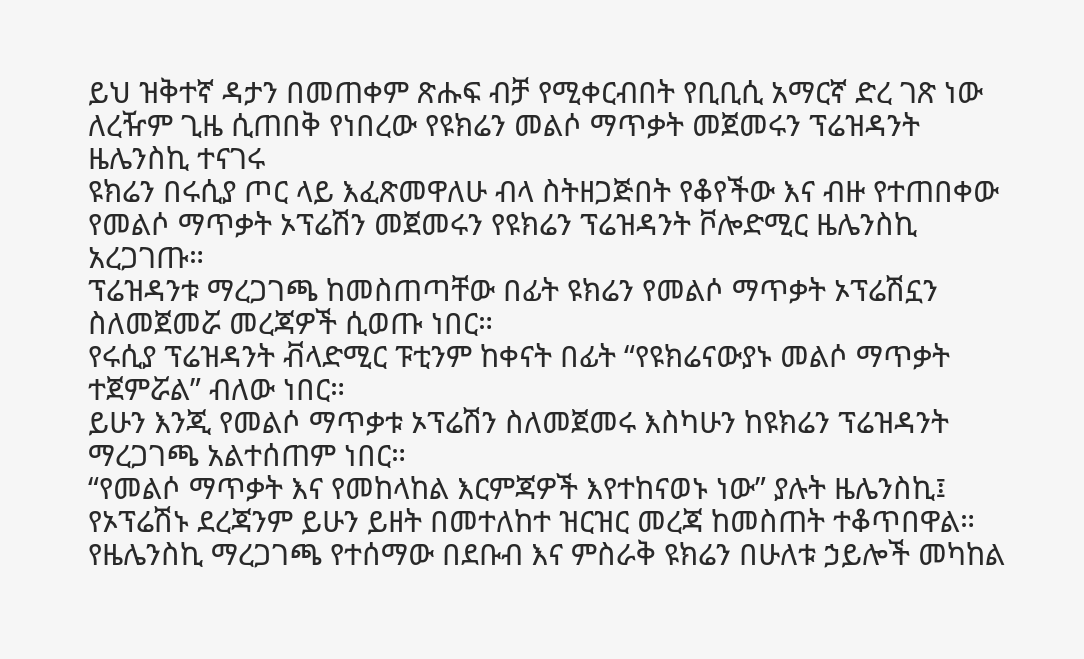ይህ ዝቅተኛ ዳታን በመጠቀም ጽሑፍ ብቻ የሚቀርብበት የቢቢሲ አማርኛ ድረ ገጽ ነው
ለረዥም ጊዜ ሲጠበቅ የነበረው የዩክሬን መልሶ ማጥቃት መጀመሩን ፕሬዝዳንት ዜሌንስኪ ተናገሩ
ዩክሬን በሩሲያ ጦር ላይ እፈጽመዋለሁ ብላ ስትዘጋጅበት የቆየችው እና ብዙ የተጠበቀው የመልሶ ማጥቃት ኦፕሬሽን መጀመሩን የዩክሬን ፕሬዝዳንት ቮሎድሚር ዜሌንስኪ አረጋገጡ።
ፕሬዝዳንቱ ማረጋገጫ ከመስጠጣቸው በፊት ዩክሬን የመልሶ ማጥቃት ኦፕሬሽኗን ስለመጀመሯ መረጃዎች ሲወጡ ነበር።
የሩሲያ ፕሬዝዳንት ቭላድሚር ፑቲንም ከቀናት በፊት “የዩክሬናውያኑ መልሶ ማጥቃት ተጀምሯል” ብለው ነበር።
ይሁን እንጂ የመልሶ ማጥቃቱ ኦፕሬሽን ስለመጀመሩ እስካሁን ከዩክሬን ፕሬዝዳንት ማረጋገጫ አልተሰጠም ነበር።
“የመልሶ ማጥቃት እና የመከላከል እርምጃዎች እየተከናወኑ ነው” ያሉት ዜሌንስኪ፤ የኦፕሬሽኑ ደረጃንም ይሁን ይዘት በመተለከተ ዝርዝር መረጃ ከመስጠት ተቆጥበዋል።
የዜሌንስኪ ማረጋገጫ የተሰማው በደቡብ እና ምስራቅ ዩክሬን በሁለቱ ኃይሎች መካከል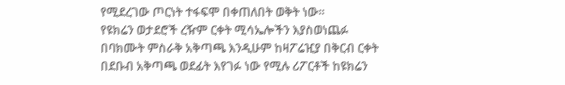የሚደረገው ጦርነት ተፋፍሞ በቀጠለበት ወቅት ነው።
የዩክሬን ወታደሮች ረዥም ርቀት ሚሳኤሎችን እያስወነጨፉ በባክሙት ምስራቅ አቅጣጫ እንዲሁም ከዛፖሬዢያ በቅርብ ርቀት በደቡብ አቅጣጫ ወደፊት እየገፉ ነው የሚሉ ሪፖርቶች ከዩክሬን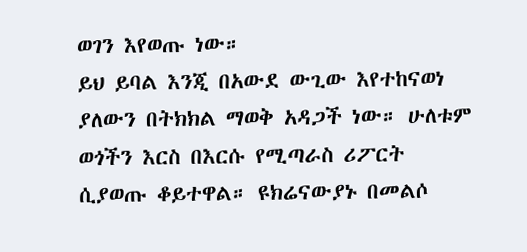ወገን እየወጡ ነው።
ይህ ይባል እንጂ በአውደ ውጊው እየተከናወነ ያለውን በትክክል ማወቅ አዳጋች ነው። ሁለቱም ወጎችን እርስ በእርሱ የሚጣራስ ሪፖርት ሲያወጡ ቆይተዋል። ዩክሬናውያኑ በመልሶ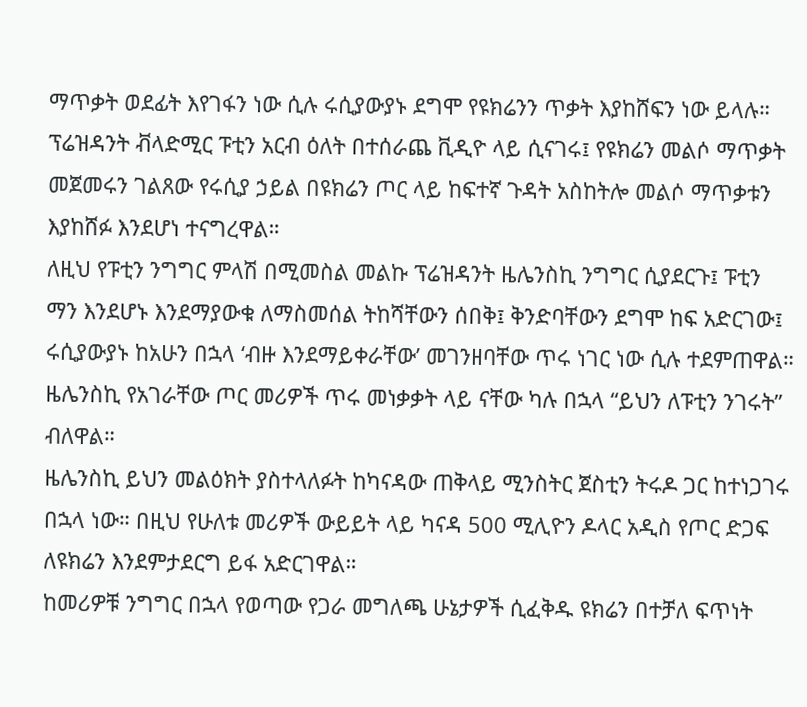ማጥቃት ወደፊት እየገፋን ነው ሲሉ ሩሲያውያኑ ደግሞ የዩክሬንን ጥቃት እያከሸፍን ነው ይላሉ።
ፕሬዝዳንት ቭላድሚር ፑቲን አርብ ዕለት በተሰራጨ ቪዲዮ ላይ ሲናገሩ፤ የዩክሬን መልሶ ማጥቃት መጀመሩን ገልጸው የሩሲያ ኃይል በዩክሬን ጦር ላይ ከፍተኛ ጉዳት አስከትሎ መልሶ ማጥቃቱን እያከሸፉ እንደሆነ ተናግረዋል።
ለዚህ የፑቲን ንግግር ምላሽ በሚመስል መልኩ ፕሬዝዳንት ዜሌንስኪ ንግግር ሲያደርጉ፤ ፑቲን ማን እንደሆኑ እንደማያውቁ ለማስመሰል ትከሻቸውን ሰበቅ፤ ቅንድባቸውን ደግሞ ከፍ አድርገው፤ ሩሲያውያኑ ከአሁን በኋላ ‘ብዙ እንደማይቀራቸው’ መገንዘባቸው ጥሩ ነገር ነው ሲሉ ተደምጠዋል።
ዜሌንስኪ የአገራቸው ጦር መሪዎች ጥሩ መነቃቃት ላይ ናቸው ካሉ በኋላ “ይህን ለፑቲን ንገሩት” ብለዋል።
ዜሌንስኪ ይህን መልዕክት ያስተላለፉት ከካናዳው ጠቅላይ ሚንስትር ጀስቲን ትሩዶ ጋር ከተነጋገሩ በኋላ ነው። በዚህ የሁለቱ መሪዎች ውይይት ላይ ካናዳ 500 ሚሊዮን ዶላር አዲስ የጦር ድጋፍ ለዩክሬን እንደምታደርግ ይፋ አድርገዋል።
ከመሪዎቹ ንግግር በኋላ የወጣው የጋራ መግለጫ ሁኔታዎች ሲፈቅዱ ዩክሬን በተቻለ ፍጥነት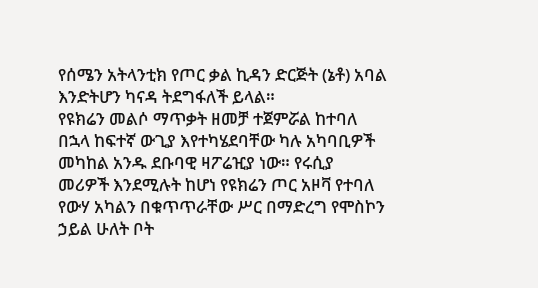የሰሜን አትላንቲክ የጦር ቃል ኪዳን ድርጅት (ኔቶ) አባል እንድትሆን ካናዳ ትደግፋለች ይላል።
የዩክሬን መልሶ ማጥቃት ዘመቻ ተጀምሯል ከተባለ በኋላ ከፍተኛ ውጊያ እየተካሄደባቸው ካሉ አካባቢዎች መካከል አንዱ ደቡባዊ ዛፖሬዢያ ነው። የሩሲያ መሪዎች እንደሚሉት ከሆነ የዩክሬን ጦር አዞቫ የተባለ የውሃ አካልን በቁጥጥራቸው ሥር በማድረግ የሞስኮን ኃይል ሁለት ቦት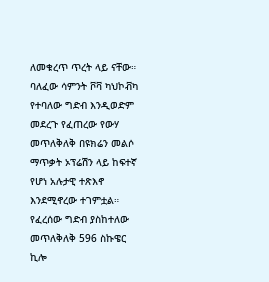ለመቁረጥ ጥረት ላይ ናቸው።
ባለፈው ሳምንት ቮቫ ካህኮቭካ የተባለው ግድብ እንዲወድም መደረጉ የፈጠረው የውሃ መጥለቅለቅ በዩክሬን መልሶ ማጥቃት ኦፕሬሽን ላይ ከፍተኛ የሆነ አሉታዊ ተጽእኖ እንደሚኖረው ተገምቷል።
የፈረሰው ግድብ ያስከተለው መጥለቅለቅ 596 ስኩዌር ኪሎ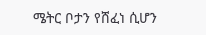ሜትር ቦታን የሸፈነ ሲሆን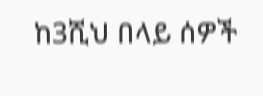ከ3ሺህ በላይ ሰዎች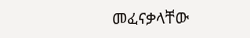መፈናቃላቸው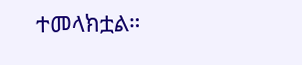ተመላክቷል።